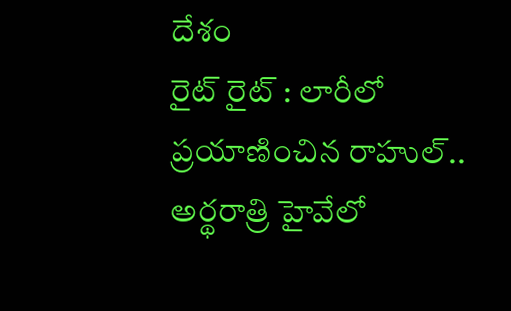దేశం
రైట్ రైట్ : లారీలో ప్రయాణించిన రాహుల్.. అర్థరాత్రి హైవేలో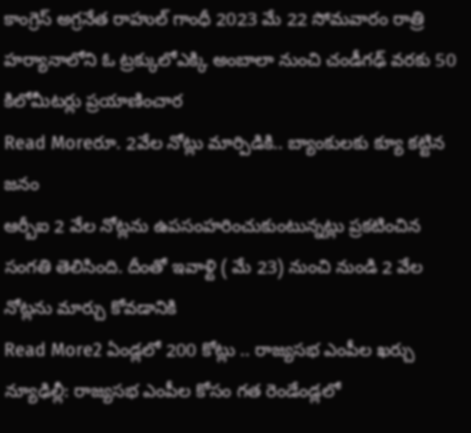కాంగ్రెస్ అగ్రనేత రాహుల్ గాంధీ 2023 మే 22 సోమవారం రాత్రి హర్యానాలోని ఓ ట్రక్కులోఎక్కి అంబాలా నుంచి చండీగఢ్ వరకు 50 కిలోమీటర్లు ప్రయాణించార
Read Moreరూ. 2వేల నోట్లు మార్పిడికి.. బ్యాంకులకు క్యూ కట్టిన జనం
ఆర్బీఐ 2 వేల నోట్లను ఉపసంహరించుకుంటున్నట్లు ప్రకటించిన సంగతి తెలిసింది. దీంతో ఇవాళ్టి ( మే 23) నుంచి నుండి 2 వేల నోట్లను మార్చు కోవడానికి
Read More2 ఏండ్లలో 200 కోట్లు .. రాజ్యసభ ఎంపీల ఖర్చు
న్యూఢిల్లీ: రాజ్యసభ ఎంపీల కోసం గత రెండేండ్లలో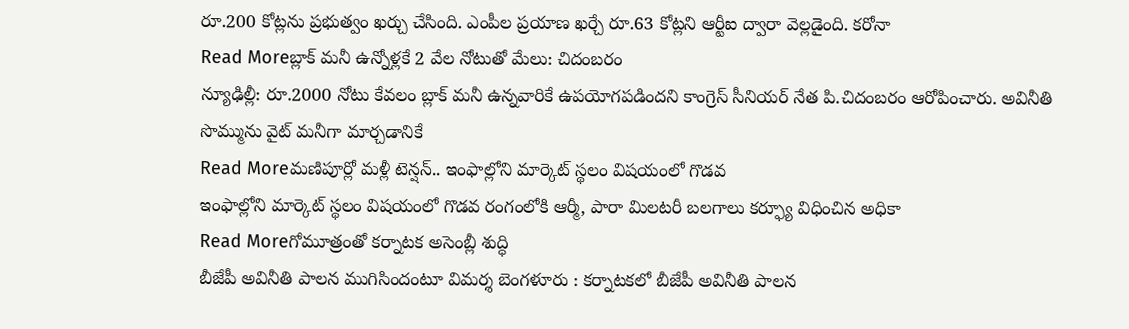రూ.200 కోట్లను ప్రభుత్వం ఖర్చు చేసింది. ఎంపీల ప్రయాణ ఖర్చే రూ.63 కోట్లని ఆర్టీఐ ద్వారా వెల్లడైంది. కరోనా
Read Moreబ్లాక్ మనీ ఉన్నోళ్లకే 2 వేల నోటుతో మేలు: చిదంబరం
న్యూఢిల్లీ: రూ.2000 నోటు కేవలం బ్లాక్ మనీ ఉన్నవారికే ఉపయోగపడిందని కాంగ్రెస్ సీనియర్ నేత పి.చిదంబరం ఆరోపించారు. అవినీతి సొమ్మును వైట్ మనీగా మార్చడానికే
Read Moreమణిపూర్లో మళ్లీ టెన్షన్.. ఇంఫాల్లోని మార్కెట్ స్థలం విషయంలో గొడవ
ఇంఫాల్లోని మార్కెట్ స్థలం విషయంలో గొడవ రంగంలోకి ఆర్మీ, పారా మిలటరీ బలగాలు కర్ఫ్యూ విధించిన అధికా
Read Moreగోమూత్రంతో కర్నాటక అసెంబ్లీ శుద్ధి
బీజేపీ అవినీతి పాలన ముగిసిందంటూ విమర్శ బెంగళూరు : కర్నాటకలో బీజేపీ అవినీతి పాలన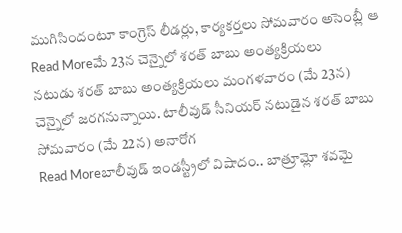ముగిసిందంటూ కాంగ్రెస్ లీడర్లు, కార్యకర్తలు సోమవారం అసెంబ్లీ ఆ
Read Moreమే 23న చెన్నైలో శరత్ బాబు అంత్యక్రియలు
నటుడు శరత్ బాబు అంత్యక్రియలు మంగళవారం (మే 23న) చెన్నైలో జరగనున్నాయి. టాలీవుడ్ సీనియర్ నటుడైన శరత్ బాబు సోమవారం (మే 22న) అనారోగ
Read Moreబాలీవుడ్ ఇండస్ట్రీలో విషాదం.. బాత్రూమ్లో శవమై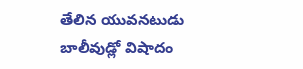తేలిన యువనటుడు
బాలీవుడ్లో విషాదం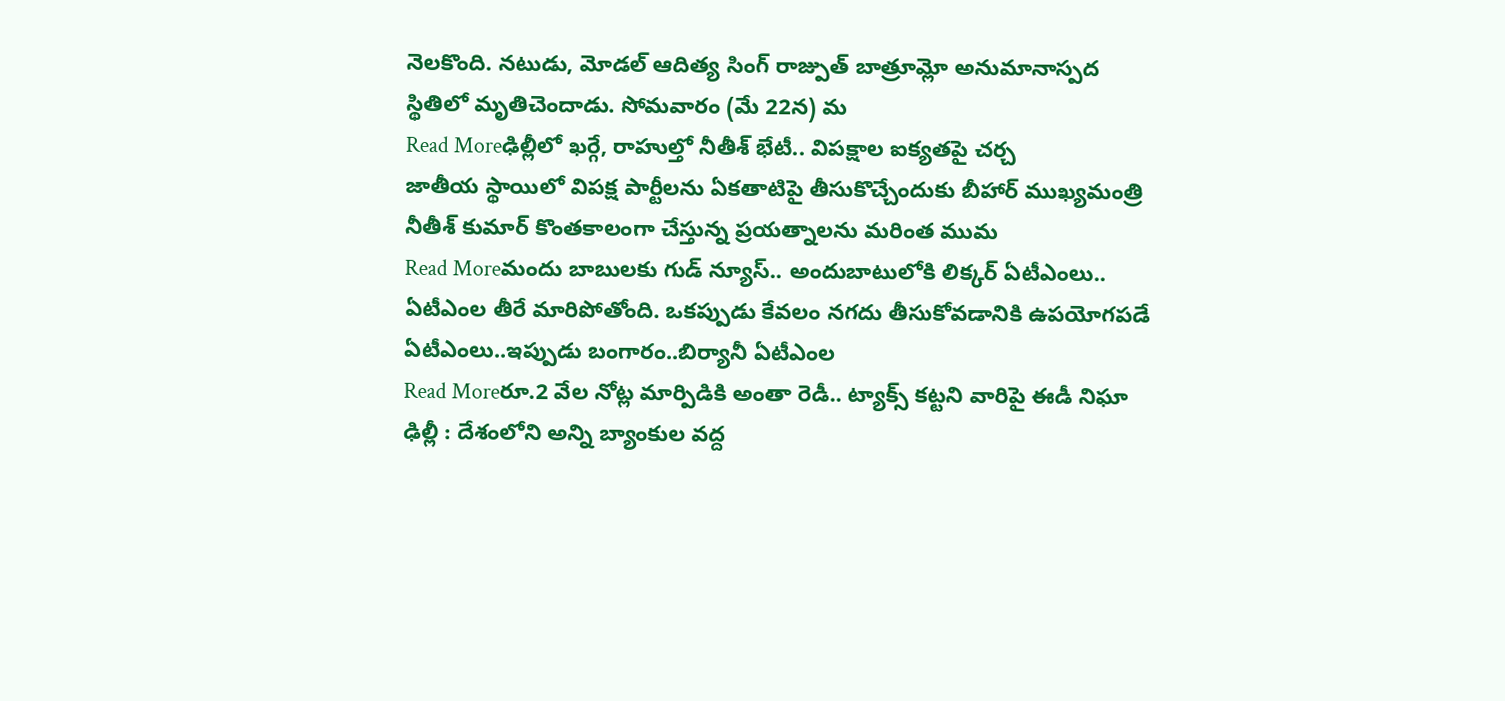నెలకొంది. నటుడు, మోడల్ ఆదిత్య సింగ్ రాజ్పుత్ బాత్రూమ్లో అనుమానాస్పద స్థితిలో మృతిచెందాడు. సోమవారం (మే 22న) మ
Read Moreఢిల్లీలో ఖర్గే, రాహుల్తో నీతీశ్ భేటీ.. విపక్షాల ఐక్యతపై చర్చ
జాతీయ స్థాయిలో విపక్ష పార్టీలను ఏకతాటిపై తీసుకొచ్చేందుకు బీహార్ ముఖ్యమంత్రి నీతీశ్ కుమార్ కొంతకాలంగా చేస్తున్న ప్రయత్నాలను మరింత ముమ
Read Moreమందు బాబులకు గుడ్ న్యూస్.. అందుబాటులోకి లిక్కర్ ఏటీఎంలు..
ఏటీఎంల తీరే మారిపోతోంది. ఒకప్పుడు కేవలం నగదు తీసుకోవడానికి ఉపయోగపడే ఏటీఎంలు..ఇప్పుడు బంగారం..బిర్యానీ ఏటీఎంల
Read Moreరూ.2 వేల నోట్ల మార్పిడికి అంతా రెడీ.. ట్యాక్స్ కట్టని వారిపై ఈడీ నిఘా
ఢిల్లీ : దేశంలోని అన్ని బ్యాంకుల వద్ద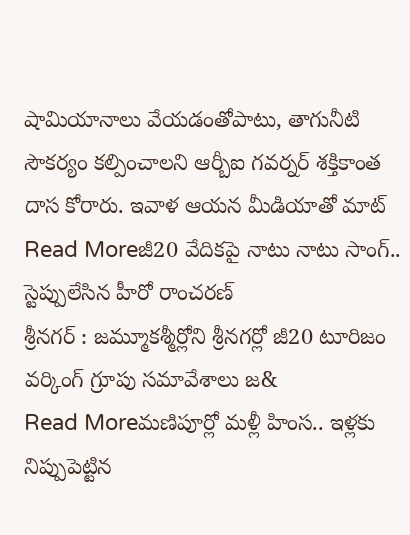షామియానాలు వేయడంతోపాటు, తాగునీటి సౌకర్యం కల్పించాలని ఆర్బీఐ గవర్నర్ శక్తికాంత దాస కోరారు. ఇవాళ ఆయన మీడియాతో మాట్
Read Moreజీ20 వేదికపై నాటు నాటు సాంగ్.. స్టెప్పులేసిన హీరో రాంచరణ్
శ్రీనగర్ : జమ్మూకశ్మీర్లోని శ్రీనగర్లో జీ20 టూరిజం వర్కింగ్ గ్రూపు సమావేశాలు జ&
Read Moreమణిపూర్లో మళ్లీ హింస.. ఇళ్లకు నిప్పుపెట్టిన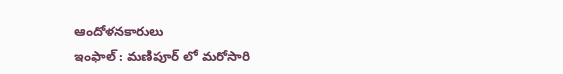ఆందోళనకారులు
ఇంఫాల్ : మణిపూర్ లో మరోసారి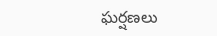ఘర్షణలు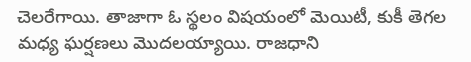చెలరేగాయి. తాజాగా ఓ స్థలం విషయంలో మెయిటీ, కుకీ తెగల మధ్య ఘర్షణలు మొదలయ్యాయి. రాజధాని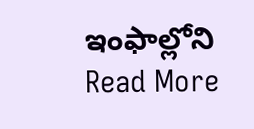ఇంఫాల్లోని
Read More